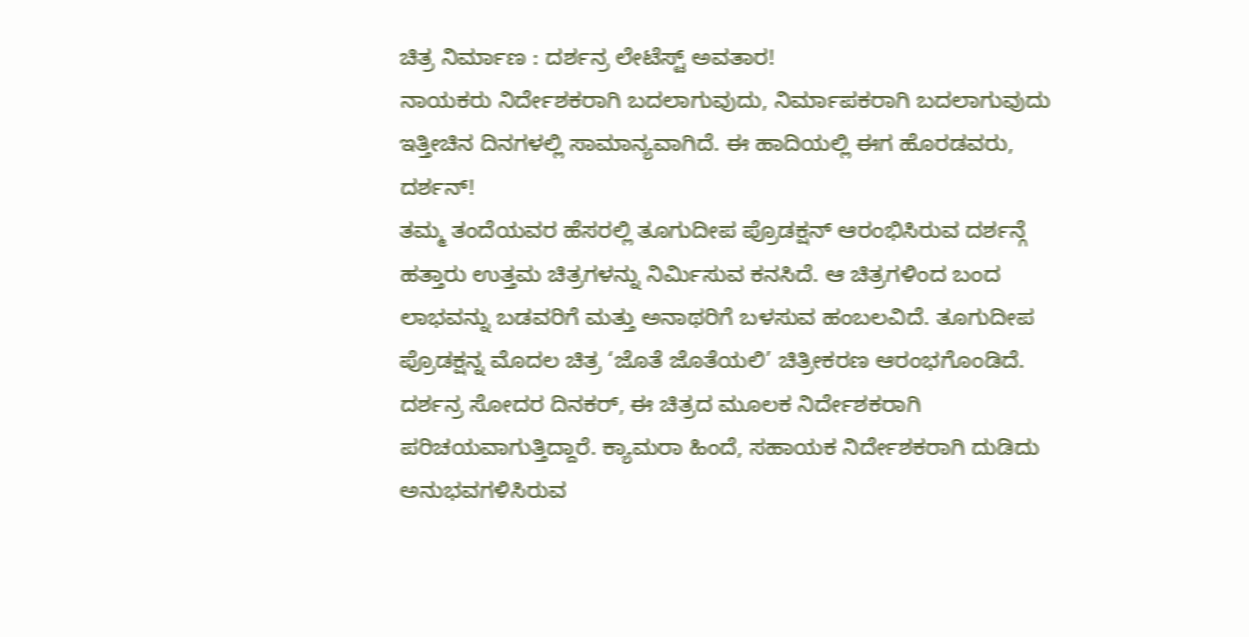ಚಿತ್ರ ನಿರ್ಮಾಣ : ದರ್ಶನ್ರ ಲೇಟೆಸ್ಟ್ ಅವತಾರ!
ನಾಯಕರು ನಿರ್ದೇಶಕರಾಗಿ ಬದಲಾಗುವುದು, ನಿರ್ಮಾಪಕರಾಗಿ ಬದಲಾಗುವುದು ಇತ್ತೀಚಿನ ದಿನಗಳಲ್ಲಿ ಸಾಮಾನ್ಯವಾಗಿದೆ. ಈ ಹಾದಿಯಲ್ಲಿ ಈಗ ಹೊರಡವರು, ದರ್ಶನ್!
ತಮ್ಮ ತಂದೆಯವರ ಹೆಸರಲ್ಲಿ ತೂಗುದೀಪ ಪ್ರೊಡಕ್ಷನ್ ಆರಂಭಿಸಿರುವ ದರ್ಶನ್ಗೆ ಹತ್ತಾರು ಉತ್ತಮ ಚಿತ್ರಗಳನ್ನು ನಿರ್ಮಿಸುವ ಕನಸಿದೆ. ಆ ಚಿತ್ರಗಳಿಂದ ಬಂದ ಲಾಭವನ್ನು ಬಡವರಿಗೆ ಮತ್ತು ಅನಾಥರಿಗೆ ಬಳಸುವ ಹಂಬಲವಿದೆ. ತೂಗುದೀಪ ಪ್ರೊಡಕ್ಷನ್ನ ಮೊದಲ ಚಿತ್ರ ‘ಜೊತೆ ಜೊತೆಯಲಿ’ ಚಿತ್ರೀಕರಣ ಆರಂಭಗೊಂಡಿದೆ.
ದರ್ಶನ್ರ ಸೋದರ ದಿನಕರ್, ಈ ಚಿತ್ರದ ಮೂಲಕ ನಿರ್ದೇಶಕರಾಗಿ ಪರಿಚಯವಾಗುತ್ತಿದ್ದಾರೆ. ಕ್ಯಾಮರಾ ಹಿಂದೆ, ಸಹಾಯಕ ನಿರ್ದೇಶಕರಾಗಿ ದುಡಿದು ಅನುಭವಗಳಿಸಿರುವ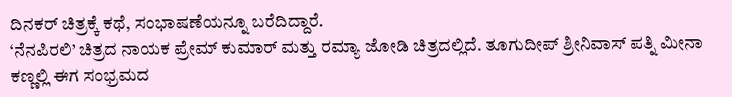ದಿನಕರ್ ಚಿತ್ರಕ್ಕೆ ಕಥೆ, ಸಂಭಾಷಣೆಯನ್ನೂ ಬರೆದಿದ್ದಾರೆ.
‘ನೆನಪಿರಲಿ’ ಚಿತ್ರದ ನಾಯಕ ಪ್ರೇಮ್ ಕುಮಾರ್ ಮತ್ತು ರಮ್ಯಾ ಜೋಡಿ ಚಿತ್ರದಲ್ಲಿದೆ. ತೂಗುದೀಪ್ ಶ್ರೀನಿವಾಸ್ ಪತ್ನಿ ಮೀನಾ ಕಣ್ಣಲ್ಲಿ ಈಗ ಸಂಭ್ರಮದ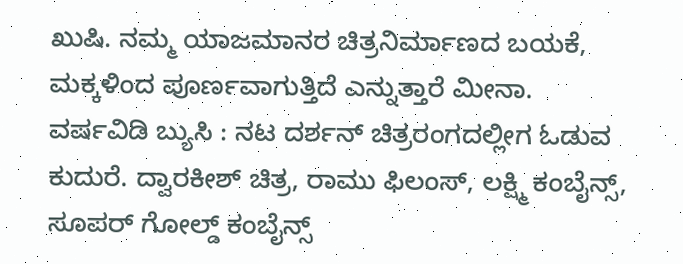ಖುಷಿ. ನಮ್ಮ ಯಾಜಮಾನರ ಚಿತ್ರನಿರ್ಮಾಣದ ಬಯಕೆ, ಮಕ್ಕಳಿಂದ ಪೂರ್ಣವಾಗುತ್ತಿದೆ ಎನ್ನುತ್ತಾರೆ ಮೀನಾ.
ವರ್ಷವಿಡಿ ಬ್ಯುಸಿ : ನಟ ದರ್ಶನ್ ಚಿತ್ರರಂಗದಲ್ಲೀಗ ಓಡುವ ಕುದುರೆ. ದ್ವಾರಕೀಶ್ ಚಿತ್ರ, ರಾಮು ಫಿಲಂಸ್, ಲಕ್ಷ್ಮಿ ಕಂಬೈನ್ಸ್, ಸೂಪರ್ ಗೋಲ್ಡ್ ಕಂಬೈನ್ಸ್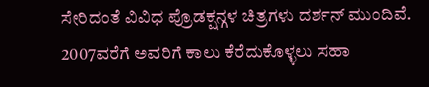ಸೇರಿದಂತೆ ವಿವಿಧ ಪ್ರೊಡಕ್ಷನ್ಗಳ ಚಿತ್ರಗಳು ದರ್ಶನ್ ಮುಂದಿವೆ. 2007ವರೆಗೆ ಅವರಿಗೆ ಕಾಲು ಕೆರೆದುಕೊಳ್ಳಲು ಸಹಾ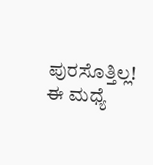ಪುರಸೊತ್ತಿಲ್ಲ! ಈ ಮಧ್ಯೆ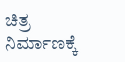ಚಿತ್ರ ನಿರ್ಮಾಣಕ್ಕೆ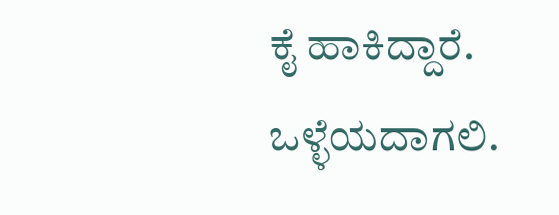ಕೈ ಹಾಕಿದ್ದಾರೆ. ಒಳ್ಳೆಯದಾಗಲಿ.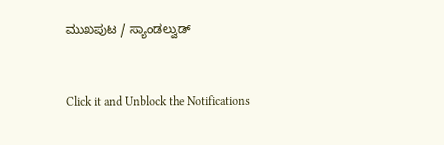ಮುಖಪುಟ / ಸ್ಯಾಂಡಲ್ವುಡ್


Click it and Unblock the Notifications